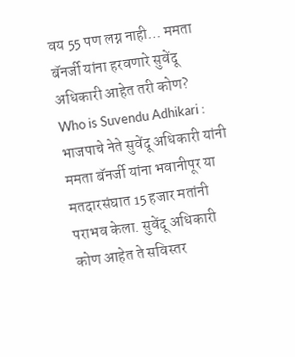वय 55 पण लग्न नाही… ममता बॅनर्जी यांना हरवणारे सुवेंदू अधिकारी आहेत तरी कोण?
Who is Suvendu Adhikari : भाजपाचे नेते सुवेंदू अधिकारी यांनी ममता बॅनर्जी यांना भवानीपूर या मतदारसंघात 15 हजार मतांनी पराभव केला. सुवेंदू अधिकारी कोण आहेत ते सविस्तर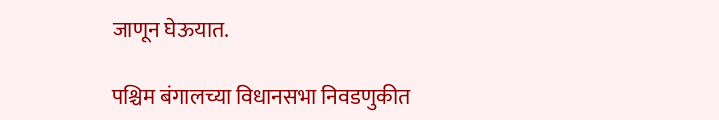जाणून घेऊयात.

पश्चिम बंगालच्या विधानसभा निवडणुकीत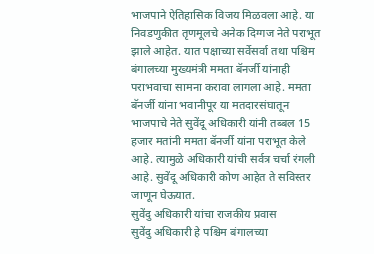भाजपाने ऐतिहासिक विजय मिळवला आहे. या निवडणुकीत तृणमूलचे अनेक दिग्गज नेते पराभूत झाले आहेत. यात पक्षाच्या सर्वेसर्वा तथा पश्चिम बंगालच्या मुख्यमंत्री ममता बॅनर्जी यांनाही पराभवाचा सामना करावा लागला आहे. ममता बॅनर्जी यांना भवानीपूर या मतदारसंघातून भाजपाचे नेते सुवेंदू अधिकारी यांनी तब्बल 15 हजार मतांनी ममता बॅनर्जी यांना पराभूत केले आहे. त्यामुळे अधिकारी यांची सर्वत्र चर्चा रंगली आहे. सुवेंदू अधिकारी कोण आहेत ते सविस्तर जाणून घेऊयात.
सुवेंदु अधिकारी यांचा राजकीय प्रवास
सुवेंदु अधिकारी हे पश्चिम बंगालच्या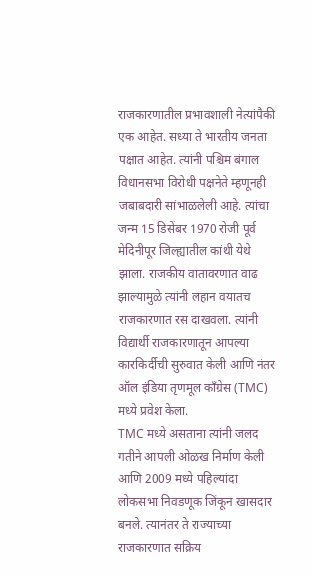राजकारणातील प्रभावशाली नेत्यांपैकी एक आहेत. सध्या ते भारतीय जनता पक्षात आहेत. त्यांनी पश्चिम बंगाल विधानसभा विरोधी पक्षनेते म्हणूनही जबाबदारी सांभाळलेली आहे. त्यांचा जन्म 15 डिसेंबर 1970 रोजी पूर्व मेदिनीपूर जिल्ह्यातील कांथी येथे झाला. राजकीय वातावरणात वाढ झाल्यामुळे त्यांनी लहान वयातच राजकारणात रस दाखवला. त्यांनी विद्यार्थी राजकारणातून आपल्या कारकिर्दीची सुरुवात केली आणि नंतर ऑल इंडिया तृणमूल काँग्रेस (TMC) मध्ये प्रवेश केला.
TMC मध्ये असताना त्यांनी जलद गतीने आपली ओळख निर्माण केली आणि 2009 मध्ये पहिल्यांदा लोकसभा निवडणूक जिंकून खासदार बनले. त्यानंतर ते राज्याच्या राजकारणात सक्रिय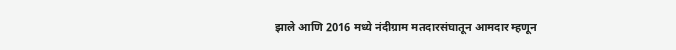झाले आणि 2016 मध्ये नंदीग्राम मतदारसंघातून आमदार म्हणून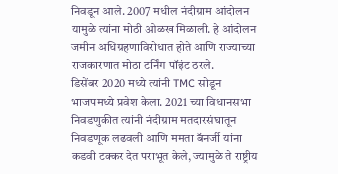निवडून आले. 2007 मधील नंदीग्राम आंदोलन यामुळे त्यांना मोठी ओळख मिळाली. हे आंदोलन जमीन अधिग्रहणाविरोधात होते आणि राज्याच्या राजकारणात मोठा टर्निंग पॉइंट ठरले.
डिसेंबर 2020 मध्ये त्यांनी TMC सोडून भाजपमध्ये प्रवेश केला. 2021 च्या विधानसभा निवडणुकीत त्यांनी नंदीग्राम मतदारसंघातून निवडणूक लढवली आणि ममता बॅनर्जी यांना कडवी टक्कर देत पराभूत केले, ज्यामुळे ते राष्ट्रीय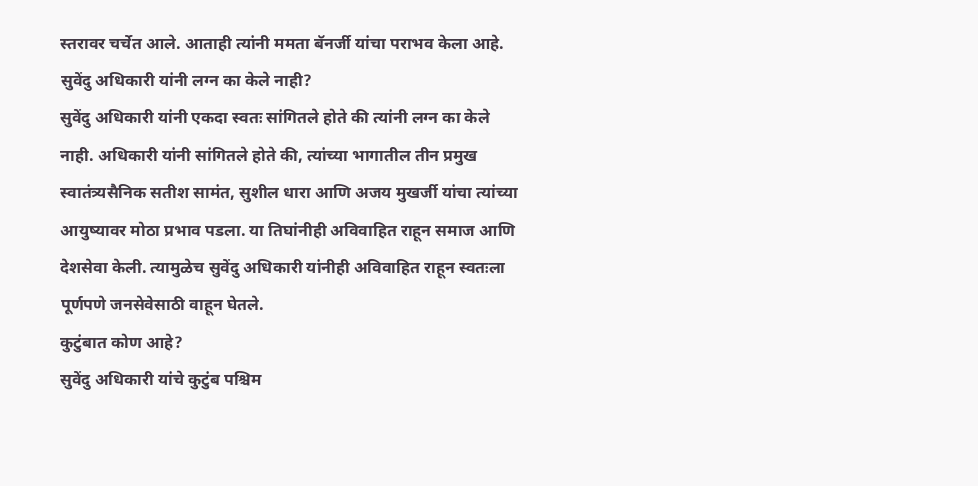स्तरावर चर्चेत आले. आताही त्यांनी ममता बॅनर्जी यांचा पराभव केला आहे.
सुवेंदु अधिकारी यांनी लग्न का केले नाही?
सुवेंदु अधिकारी यांनी एकदा स्वतः सांगितले होते की त्यांनी लग्न का केले नाही. अधिकारी यांनी सांगितले होते की, त्यांच्या भागातील तीन प्रमुख स्वातंत्र्यसैनिक सतीश सामंत, सुशील धारा आणि अजय मुखर्जी यांचा त्यांच्या आयुष्यावर मोठा प्रभाव पडला. या तिघांनीही अविवाहित राहून समाज आणि देशसेवा केली. त्यामुळेच सुवेंदु अधिकारी यांनीही अविवाहित राहून स्वतःला पूर्णपणे जनसेवेसाठी वाहून घेतले.
कुटुंबात कोण आहे?
सुवेंदु अधिकारी यांचे कुटुंब पश्चिम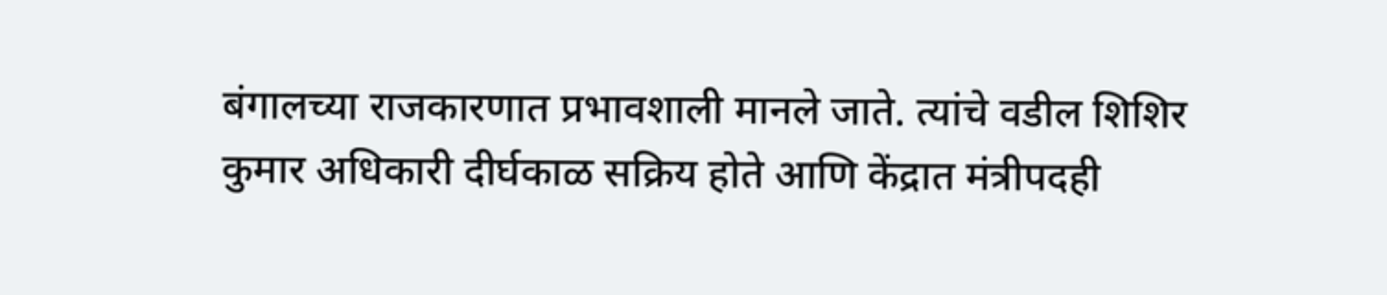बंगालच्या राजकारणात प्रभावशाली मानले जाते. त्यांचे वडील शिशिर कुमार अधिकारी दीर्घकाळ सक्रिय होते आणि केंद्रात मंत्रीपदही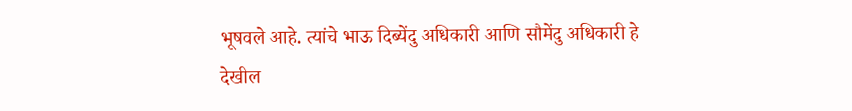भूषवले आहे. त्यांचे भाऊ दिब्येंदु अधिकारी आणि सौमेंदु अधिकारी हे देखील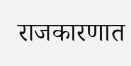राजकारणात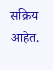सक्रिय आहेत.